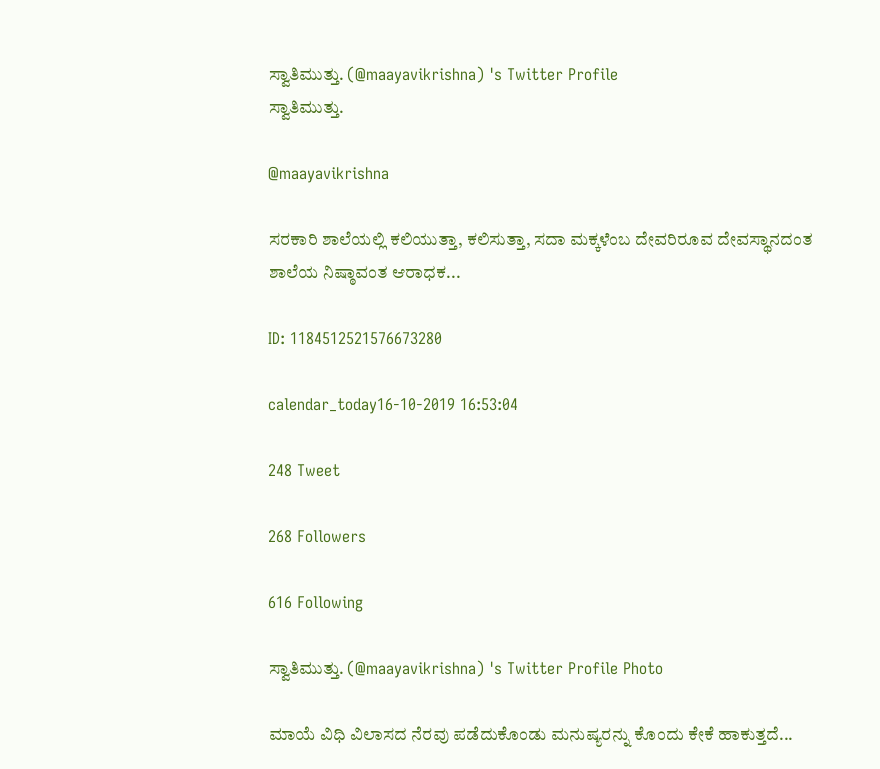ಸ್ವಾತಿಮುತ್ತು. (@maayavikrishna) 's Twitter Profile
ಸ್ವಾತಿಮುತ್ತು.

@maayavikrishna

ಸರಕಾರಿ ಶಾಲೆಯಲ್ಲಿ ಕಲಿಯುತ್ತಾ, ಕಲಿಸುತ್ತಾ, ಸದಾ ಮಕ್ಕಳೆಂಬ ದೇವರಿರೂವ ದೇವಸ್ಥಾನದಂತ ಶಾಲೆಯ ನಿಷ್ಠಾವಂತ ಆರಾಧಕ...

ID: 1184512521576673280

calendar_today16-10-2019 16:53:04

248 Tweet

268 Followers

616 Following

ಸ್ವಾತಿಮುತ್ತು. (@maayavikrishna) 's Twitter Profile Photo

ಮಾಯೆ ವಿಧಿ ವಿಲಾಸದ ನೆರವು ಪಡೆದುಕೊಂಡು ಮನುಷ್ಯರನ್ನು ಕೊಂದು ಕೇಕೆ ಹಾಕುತ್ತದೆ...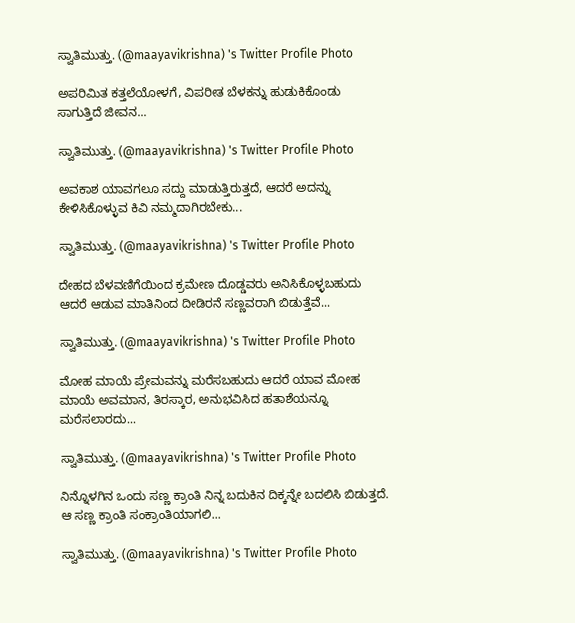ಸ್ವಾತಿಮುತ್ತು. (@maayavikrishna) 's Twitter Profile Photo

ಅಪರಿಮಿತ ಕತ್ತಲೆಯೋಳಗೆ, ವಿಪರೀತ ಬೆಳಕನ್ನು ಹುಡುಕಿಕೊಂಡು ಸಾಗುತ್ತಿದೆ ಜೀವನ...

ಸ್ವಾತಿಮುತ್ತು. (@maayavikrishna) 's Twitter Profile Photo

ಅವಕಾಶ ಯಾವಗಲೂ ಸದ್ದು ಮಾಡುತ್ತಿರುತ್ತದೆ, ಆದರೆ ಅದನ್ನು ಕೇಳಿಸಿಕೊಳ್ಳುವ ಕಿವಿ ನಮ್ಮದಾಗಿರಬೇಕು...

ಸ್ವಾತಿಮುತ್ತು. (@maayavikrishna) 's Twitter Profile Photo

ದೇಹದ ಬೆಳವಣಿಗೆಯಿಂದ ಕ್ರಮೇಣ ದೊಡ್ಡವರು ಅನಿಸಿಕೊಳ್ಳಬಹುದು ಆದರೆ ಆಡುವ ಮಾತಿನಿಂದ ದೀಡಿರನೆ ಸಣ್ಣವರಾಗಿ ಬಿಡುತ್ತೆವೆ...

ಸ್ವಾತಿಮುತ್ತು. (@maayavikrishna) 's Twitter Profile Photo

ಮೋಹ ಮಾಯೆ ಪ್ರೇಮವನ್ನು ಮರೆಸಬಹುದು ಆದರೆ ಯಾವ ಮೋಹ ಮಾಯೆ ಅವಮಾನ, ತಿರಸ್ಕಾರ, ಅನುಭವಿಸಿದ ಹತಾಶೆಯನ್ನೂ ಮರೆಸಲಾರದು...

ಸ್ವಾತಿಮುತ್ತು. (@maayavikrishna) 's Twitter Profile Photo

ನಿನ್ನೊಳಗಿನ ಒಂದು ಸಣ್ಣ ಕ್ರಾಂತಿ ನಿನ್ನ ಬದುಕಿನ ದಿಕ್ಕನ್ನೇ ಬದಲಿಸಿ ಬಿಡುತ್ತದೆ. ಆ ಸಣ್ಣ ಕ್ರಾಂತಿ ಸಂಕ್ರಾಂತಿಯಾಗಲಿ...

ಸ್ವಾತಿಮುತ್ತು. (@maayavikrishna) 's Twitter Profile Photo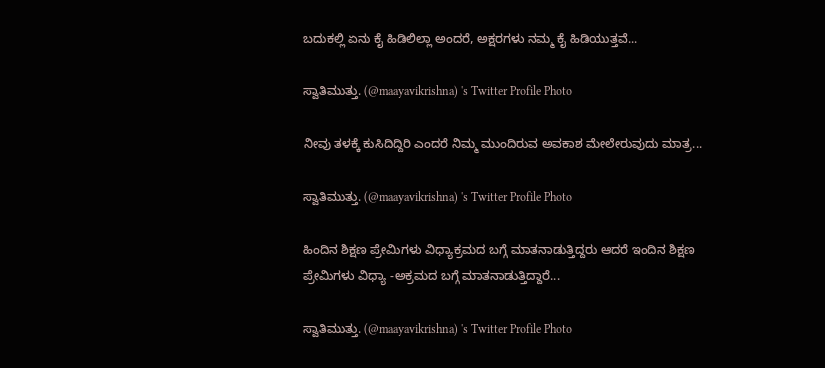ಬದುಕಲ್ಲಿ ಏನು ಕೈ ಹಿಡಿಲಿಲ್ಲಾ ಅಂದರೆ, ಅಕ್ಷರಗಳು ನಮ್ಮ ಕೈ ಹಿಡಿಯುತ್ತವೆ‌‌‌...

ಸ್ವಾತಿಮುತ್ತು. (@maayavikrishna) 's Twitter Profile Photo

ನೀವು ತಳಕ್ಕೆ ಕುಸಿದಿದ್ದಿರಿ ಎಂದರೆ ನಿಮ್ಮ ಮುಂದಿರುವ ಅವಕಾಶ ಮೇಲೇರುವುದು ಮಾತ್ರ...

ಸ್ವಾತಿಮುತ್ತು. (@maayavikrishna) 's Twitter Profile Photo

ಹಿಂದಿನ ಶಿಕ್ಷಣ ಪ್ರೇಮಿಗಳು ವಿಧ್ಯಾಕ್ರಮದ ಬಗ್ಗೆ ಮಾತನಾಡುತ್ತಿದ್ದರು ಆದರೆ ಇಂದಿನ ಶಿಕ್ಷಣ ಪ್ರೇಮಿಗಳು ವಿಧ್ಯಾ -ಅಕ್ರಮದ ಬಗ್ಗೆ ಮಾತನಾಡುತ್ತಿದ್ದಾರೆ...

ಸ್ವಾತಿಮುತ್ತು. (@maayavikrishna) 's Twitter Profile Photo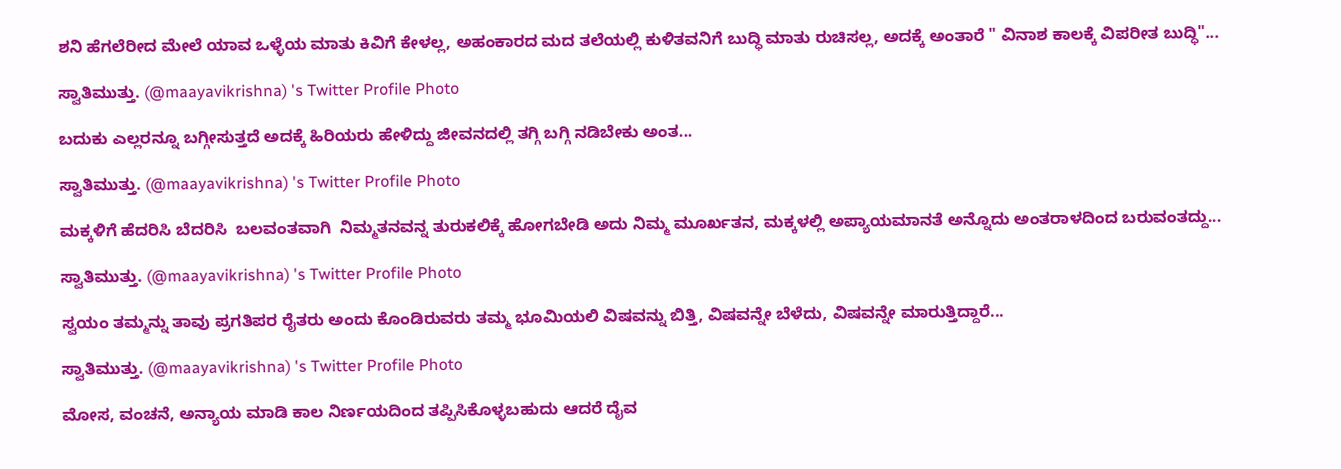ಶನಿ ಹೆಗಲೆರೀದ ಮೇಲೆ ಯಾವ ಒಳ್ಳೆಯ ಮಾತು ಕಿವಿಗೆ ಕೇಳಲ್ಲ, ಅಹಂಕಾರದ ಮದ ತಲೆಯಲ್ಲಿ ಕುಳಿತವನಿಗೆ ಬುದ್ಧಿ ಮಾತು ರುಚಿಸಲ್ಲ, ಅದಕ್ಕೆ ಅಂತಾರೆ " ವಿನಾಶ ಕಾಲಕ್ಕೆ ವಿಪರೀತ ಬುದ್ಧಿ"...

ಸ್ವಾತಿಮುತ್ತು. (@maayavikrishna) 's Twitter Profile Photo

ಬದುಕು ಎಲ್ಲರನ್ನೂ ಬಗ್ಗೀಸುತ್ತದೆ ಅದಕ್ಕೆ ಹಿರಿಯರು ಹೇಳಿದ್ದು ಜೀವನದಲ್ಲಿ ತಗ್ಗಿ ಬಗ್ಗಿ ನಡಿಬೇಕು ಅಂತ...

ಸ್ವಾತಿಮುತ್ತು. (@maayavikrishna) 's Twitter Profile Photo

ಮಕ್ಕಳಿಗೆ ಹೆದರಿಸಿ ಬೆದರಿಸಿ  ಬಲವಂತವಾಗಿ  ನಿಮ್ಮತನವನ್ನ ತುರುಕಲಿಕ್ಕೆ ಹೋಗಬೇಡಿ ಅದು ನಿಮ್ಮ ಮೂರ್ಖತನ, ಮಕ್ಕಳಲ್ಲಿ ಅಪ್ಯಾಯಮಾನತೆ ಅನ್ನೊದು ಅಂತರಾಳದಿಂದ ಬರುವಂತದ್ದು...

ಸ್ವಾತಿಮುತ್ತು. (@maayavikrishna) 's Twitter Profile Photo

ಸ್ವಯಂ ತಮ್ಮನ್ನು ತಾವು ಪ್ರಗತಿಪರ ರೈತರು ಅಂದು ಕೊಂಡಿರುವರು ತಮ್ಮ ಭೂಮಿಯಲಿ ವಿಷವನ್ನು ಬಿತ್ತಿ, ವಿಷವನ್ನೇ ಬೆಳೆದು, ವಿಷವನ್ನೇ ಮಾರುತ್ತಿದ್ದಾರೆ...

ಸ್ವಾತಿಮುತ್ತು. (@maayavikrishna) 's Twitter Profile Photo

ಮೋಸ, ವಂಚನೆ, ಅನ್ಯಾಯ ಮಾಡಿ ಕಾಲ ನಿರ್ಣಯದಿಂದ ತಪ್ಪಿಸಿಕೊಳ್ಳಬಹುದು ಆದರೆ ದೈವ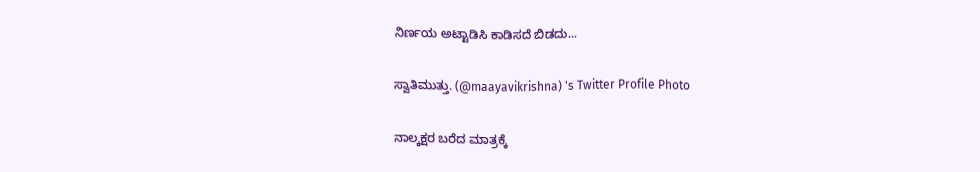ನಿರ್ಣಯ ಅಟ್ಟಾಡಿಸಿ ಕಾಡಿಸದೆ ಬಿಡದು...

ಸ್ವಾತಿಮುತ್ತು. (@maayavikrishna) 's Twitter Profile Photo

ನಾಲ್ಕಕ್ಷರ ಬರೆದ ಮಾತ್ರಕ್ಕೆ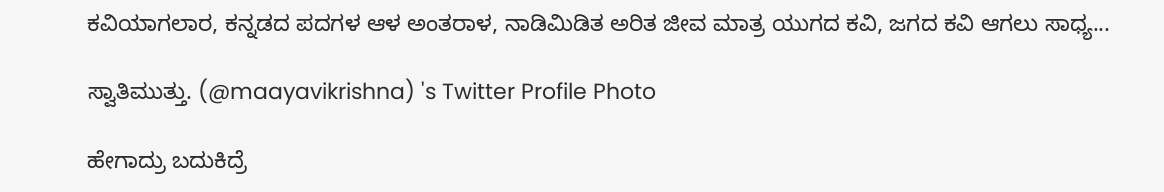ಕವಿಯಾಗಲಾರ, ಕನ್ನಡದ ಪದಗಳ ಆಳ ಅಂತರಾಳ, ನಾಡಿಮಿಡಿತ ಅರಿತ ಜೀವ ಮಾತ್ರ ಯುಗದ ಕವಿ, ಜಗದ ಕವಿ ಆಗಲು ಸಾಧ್ಯ...

ಸ್ವಾತಿಮುತ್ತು. (@maayavikrishna) 's Twitter Profile Photo

ಹೇಗಾದ್ರು ಬದುಕಿದ್ರೆ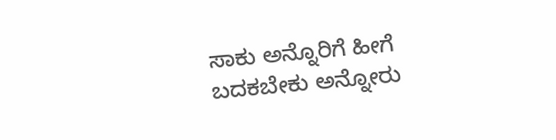ಸಾಕು ಅನ್ನೊರಿಗೆ ಹೀಗೆ ಬದಕಬೇಕು ಅನ್ನೋರು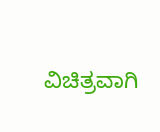ವಿಚಿತ್ರವಾಗಿ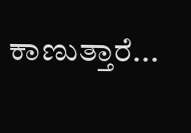ಕಾಣುತ್ತಾರೆ...